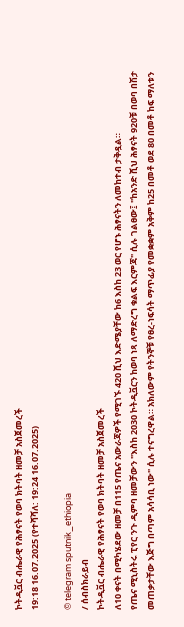ኮትዲቯር ብሔራዊ የሕፃናት የወባ ክትባት ዘመቻ አስጀመረች
19:18 16.07.2025 (የተሻሻለ: 19:24 16.07.2025)

© telegram sputnik_ethiopia
/ ሰብስክራይብ
ኮትዲቯር ብሔራዊ የሕፃናት የወባ ክትባት ዘመቻ አስጀመረች
ለ10 ቀናት በሚካሄደው ዘመቻ በ115 የጤና አውራጃዎች የሚገኙ 420 ሺህ እድሜያቸው ከ6 እስከ 23 ወር የሆኑ ሕፃናትን ለመከተብ ታቅዷል።
የጤና ሚኒስትሩ ፒየር ንጉ ዲምባ ዘመቻውን "እስከ 2030 ኮትዲቯርን ከወባ ነጻ ለማድረግ ቁልፍ እርምጃ" ሲሉ ገልፀው፤ "ከአንድ ሺህ ሕፃናት 920ቹ በወባ በሽታ መጠቃታቸው እጅግ በጣም አሳሳቢ ነው" ሲሉ ተናግረዋል። አክለውም የትንኞቹ የፀረ-ነፍሳት ማጥፊያ የመቋቋም አቅም ከ25 በመቶ ወደ 80 በመቶ ከፍ ማለቱን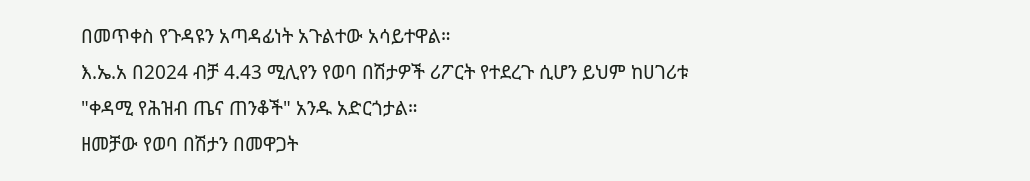በመጥቀስ የጉዳዩን አጣዳፊነት አጉልተው አሳይተዋል።
እ.ኤ.አ በ2024 ብቻ 4.43 ሚሊየን የወባ በሽታዎች ሪፖርት የተደረጉ ሲሆን ይህም ከሀገሪቱ "ቀዳሚ የሕዝብ ጤና ጠንቆች" አንዱ አድርጎታል።
ዘመቻው የወባ በሽታን በመዋጋት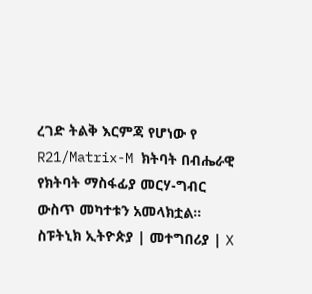ረገድ ትልቅ እርምጃ የሆነው የ R21/Matrix-M ክትባት በብሔራዊ የክትባት ማስፋፊያ መርሃ-ግብር ውስጥ መካተቱን አመላክቷል።
ስፑትኒክ ኢትዮጵያ | መተግበሪያ | X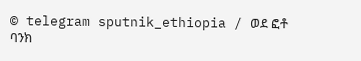© telegram sputnik_ethiopia / ወደ ፎቶ ባንክ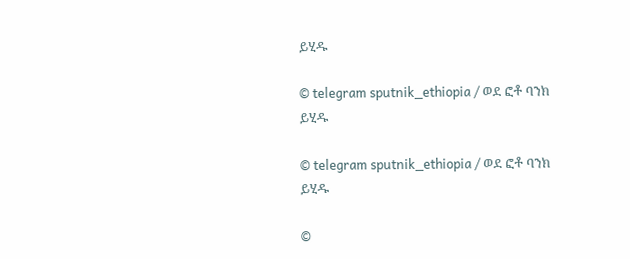ይሂዱ

© telegram sputnik_ethiopia / ወደ ፎቶ ባንክ ይሂዱ

© telegram sputnik_ethiopia / ወደ ፎቶ ባንክ ይሂዱ

©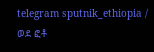telegram sputnik_ethiopia / ወደ ፎቶ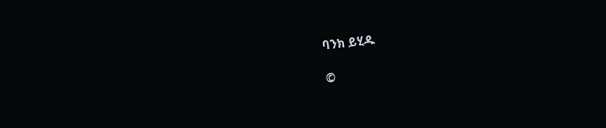ባንክ ይሂዱ

©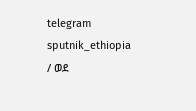telegram sputnik_ethiopia / ወደ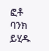ፎቶ ባንክ ይሂዱ